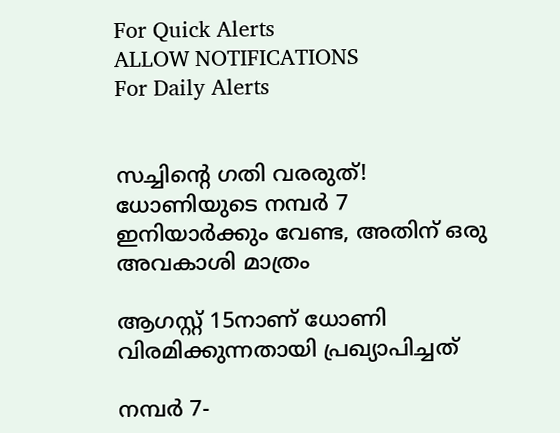For Quick Alerts
ALLOW NOTIFICATIONS
For Daily Alerts


സച്ചിന്റെ ഗതി വരരുത്! ധോണിയുടെ നമ്പര്‍ 7 ഇനിയാര്‍ക്കും വേണ്ട, അതിന് ഒരു അവകാശി മാത്രം

ആഗസ്റ്റ് 15നാണ് ധോണി വിരമിക്കുന്നതായി പ്രഖ്യാപിച്ചത്

നമ്പര്‍ 7-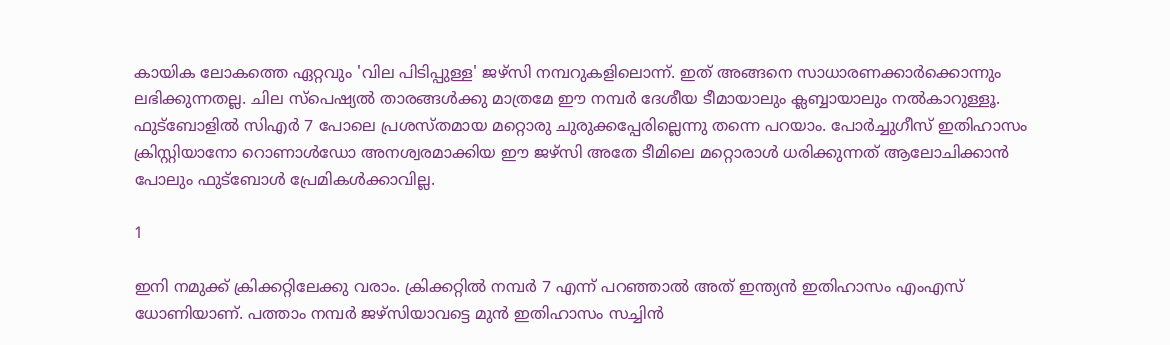കായിക ലോകത്തെ ഏറ്റവും 'വില പിടിപ്പുള്ള' ജഴ്‌സി നമ്പറുകളിലൊന്ന്. ഇത് അങ്ങനെ സാധാരണക്കാര്‍ക്കൊന്നും ലഭിക്കുന്നതല്ല. ചില സ്‌പെഷ്യല്‍ താരങ്ങള്‍ക്കു മാത്രമേ ഈ നമ്പര്‍ ദേശീയ ടീമായാലും ക്ലബ്ബായാലും നല്‍കാറുള്ളൂ. ഫുട്‌ബോളില്‍ സിഎര്‍ 7 പോലെ പ്രശസ്തമായ മറ്റൊരു ചുരുക്കപ്പേരില്ലെന്നു തന്നെ പറയാം. പോര്‍ച്ചുഗീസ് ഇതിഹാസം ക്രിസ്റ്റിയാനോ റൊണാള്‍ഡോ അനശ്വരമാക്കിയ ഈ ജഴ്‌സി അതേ ടീമിലെ മറ്റൊരാള്‍ ധരിക്കുന്നത് ആലോചിക്കാന്‍ പോലും ഫുട്‌ബോള്‍ പ്രേമികള്‍ക്കാവില്ല.

1

ഇനി നമുക്ക് ക്രിക്കറ്റിലേക്കു വരാം. ക്രിക്കറ്റില്‍ നമ്പര്‍ 7 എന്ന് പറഞ്ഞാല്‍ അത് ഇന്ത്യന്‍ ഇതിഹാസം എംഎസ് ധോണിയാണ്. പത്താം നമ്പര്‍ ജഴ്‌സിയാവട്ടെ മുന്‍ ഇതിഹാസം സച്ചിന്‍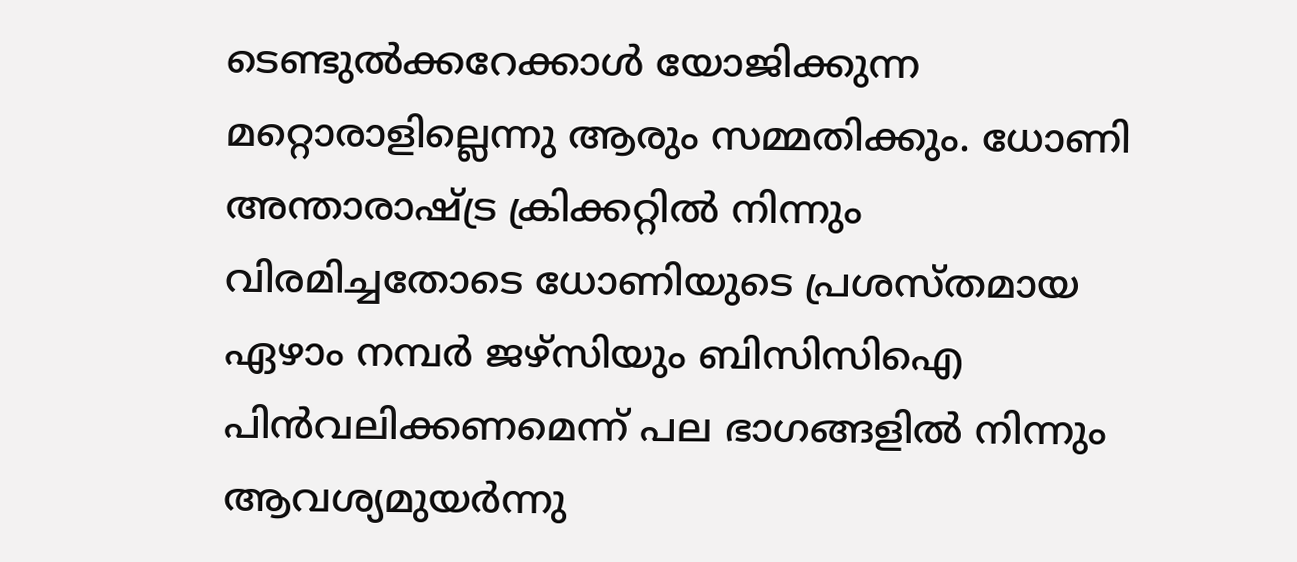ടെണ്ടുല്‍ക്കറേക്കാള്‍ യോജിക്കുന്ന മറ്റൊരാളില്ലെന്നു ആരും സമ്മതിക്കും. ധോണി അന്താരാഷ്ട്ര ക്രിക്കറ്റില്‍ നിന്നും വിരമിച്ചതോടെ ധോണിയുടെ പ്രശസ്തമായ ഏഴാം നമ്പര്‍ ജഴ്‌സിയും ബിസിസിഐ പിന്‍വലിക്കണമെന്ന് പല ഭാഗങ്ങളില്‍ നിന്നും ആവശ്യമുയര്‍ന്നു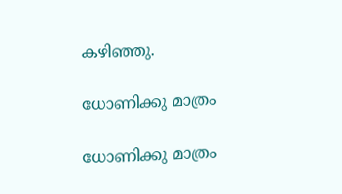കഴിഞ്ഞു.

ധോണിക്കു മാത്രം

ധോണിക്കു മാത്രം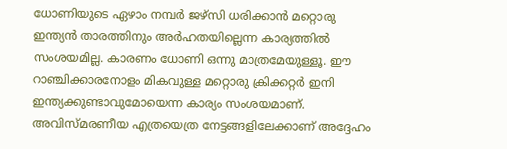ധോണിയുടെ ഏഴാം നമ്പര്‍ ജഴ്‌സി ധരിക്കാന്‍ മറ്റൊരു ഇന്ത്യന്‍ താരത്തിനും അര്‍ഹതയില്ലെന്ന കാര്യത്തില്‍ സംശയമില്ല. കാരണം ധോണി ഒന്നു മാത്രമേയുള്ളൂ. ഈ റാഞ്ചിക്കാരനോളം മികവുള്ള മറ്റൊരു ക്രിക്കറ്റര്‍ ഇനി ഇന്ത്യക്കുണ്ടാവുമോയെന്ന കാര്യം സംശയമാണ്.
അവിസ്മരണീയ എത്രയെത്ര നേട്ടങ്ങളിലേക്കാണ് അദ്ദേഹം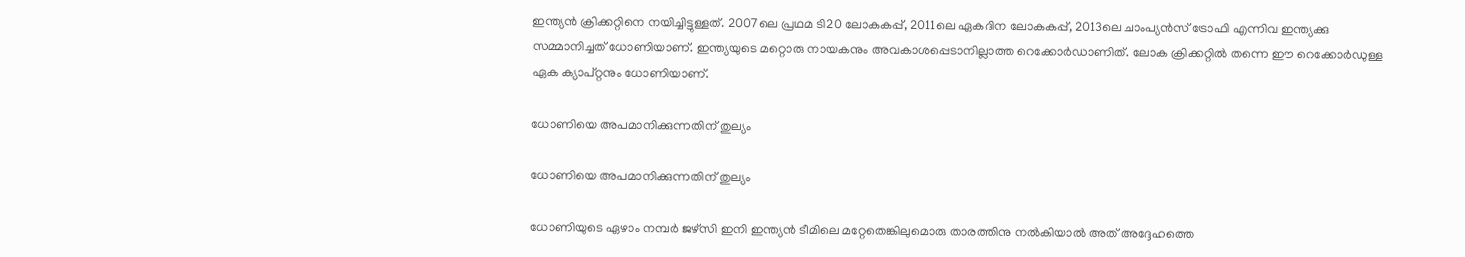ഇന്ത്യന്‍ ക്രിക്കറ്റിനെ നയിച്ചിട്ടുള്ളത്. 2007ലെ പ്രഥമ ടി20 ലോകകപ്പ്, 2011ലെ ഏകദിന ലോകകപ്പ്, 2013ലെ ചാംപ്യന്‍സ് ട്രോഫി എന്നിവ ഇന്ത്യക്കു സമ്മാനിച്ചത് ധോണിയാണ്. ഇന്ത്യയുടെ മറ്റൊരു നായകനും അവകാശപ്പെടാനില്ലാത്ത റെക്കോര്‍ഡാണിത്. ലോക ക്രിക്കറ്റില്‍ തന്നെ ഈ റെക്കോര്‍ഡുള്ള ഏക ക്യാപ്റ്റനും ധോണിയാണ്.

ധോണിയെ അപമാനിക്കുന്നതിന് തുല്യം

ധോണിയെ അപമാനിക്കുന്നതിന് തുല്യം

ധോണിയുടെ ഏഴാം നമ്പര്‍ ജഴ്‌സി ഇനി ഇന്ത്യന്‍ ടീമിലെ മറ്റേതെങ്കിലുമൊരു താരത്തിനു നല്‍കിയാല്‍ അത് അദ്ദേഹത്തെ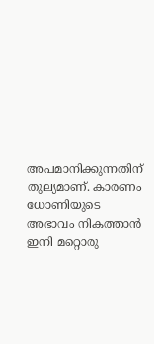അപമാനിക്കുന്നതിന് തുല്യമാണ്. കാരണം ധോണിയുടെ അഭാവം നികത്താന്‍ ഇനി മറ്റൊരു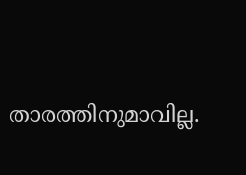താരത്തിനുമാവില്ല.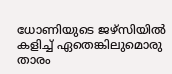ധോണിയുടെ ജഴ്‌സിയില്‍ കളിച്ച് ഏതെങ്കിലുമൊരു താരം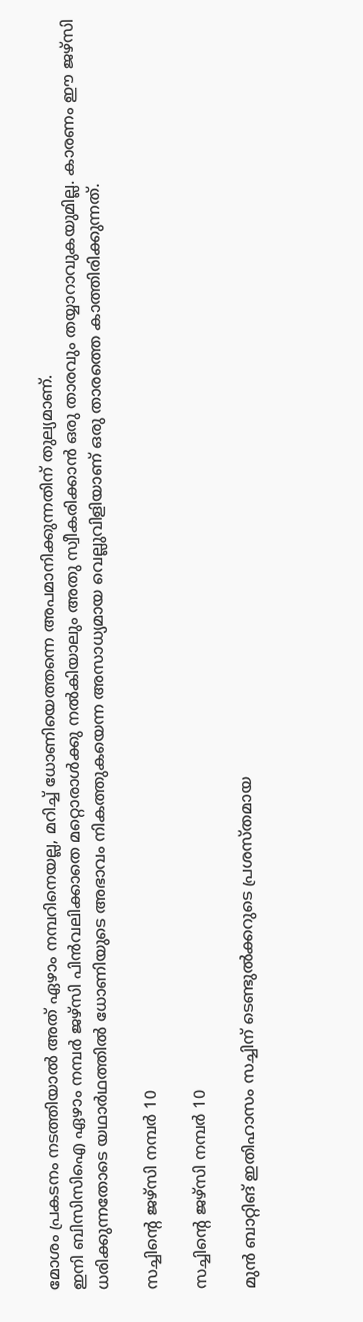മോശം പ്രകടനം നടത്തിയാല്‍ അത് ഏഴാം നമ്പറിനെയല്ല, മറിച്ച് ധോണിയെത്തന്നെ അപമാനിക്കുന്നതിന് തുല്യമാണ്.
ഇനി ബിസിസിഐ ഏഴാം നമ്പര്‍ ജഴ്‌സി പിന്‍വലിക്കാതെ മറ്റൊരാള്‍ക്കു നല്‍കിയാലും അതു സ്വീകരിക്കാന്‍ ഒരു താരവും തയ്യാറാവുകയുമില്ല. കാരണം ഈ ജഴ്‌സി ധരിക്കുന്നതോടെ യഥാര്‍ഥത്തില്‍ ധോണിയുടെ അഭാവം നികത്തുകയെന്ന അസാധ്യമായ വെല്ലുവിളിയാണ് ഒരു താരത്തെ കാത്തിരിക്കുന്നത്.

സച്ചിന്റെ ജഴ്‌സി നമ്പര്‍ 10

സച്ചിന്റെ ജഴ്‌സി നമ്പര്‍ 10

മുന്‍ ബാറ്റിങ് ഇതിഹാസം സച്ചിന് ടെണ്ടുല്‍ക്കറുടെ പ്രശസ്തമായ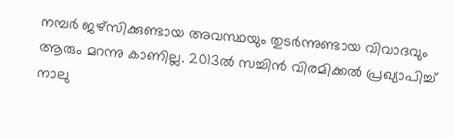നമ്പര്‍ ജഴ്‌സിക്കുണ്ടായ അവസ്ഥയും തുടര്‍ന്നുണ്ടായ വിവാദവും ആരും മറന്നു കാണില്ല. 2013ല്‍ സച്ചിന്‍ വിരമിക്കല്‍ പ്രഖ്യാപിച്ച് നാലു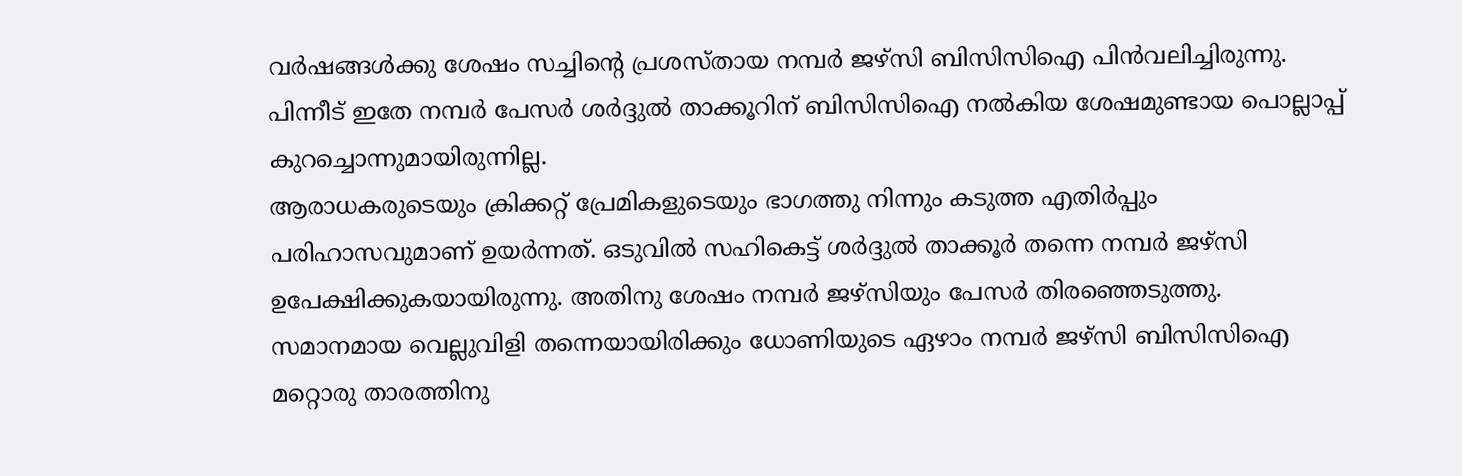വര്‍ഷങ്ങള്‍ക്കു ശേഷം സച്ചിന്റെ പ്രശസ്തായ നമ്പര്‍ ജഴ്‌സി ബിസിസിഐ പിന്‍വലിച്ചിരുന്നു. പിന്നീട് ഇതേ നമ്പര്‍ പേസര്‍ ശര്‍ദ്ദുല്‍ താക്കൂറിന് ബിസിസിഐ നല്‍കിയ ശേഷമുണ്ടായ പൊല്ലാപ്പ് കുറച്ചൊന്നുമായിരുന്നില്ല.
ആരാധകരുടെയും ക്രിക്കറ്റ് പ്രേമികളുടെയും ഭാഗത്തു നിന്നും കടുത്ത എതിര്‍പ്പും പരിഹാസവുമാണ് ഉയര്‍ന്നത്. ഒടുവില്‍ സഹികെട്ട് ശര്‍ദ്ദുല്‍ താക്കൂര്‍ തന്നെ നമ്പര്‍ ജഴ്‌സി ഉപേക്ഷിക്കുകയായിരുന്നു. അതിനു ശേഷം നമ്പര്‍ ജഴ്‌സിയും പേസര്‍ തിരഞ്ഞെടുത്തു.
സമാനമായ വെല്ലുവിളി തന്നെയായിരിക്കും ധോണിയുടെ ഏഴാം നമ്പര്‍ ജഴ്‌സി ബിസിസിഐ മറ്റൊരു താരത്തിനു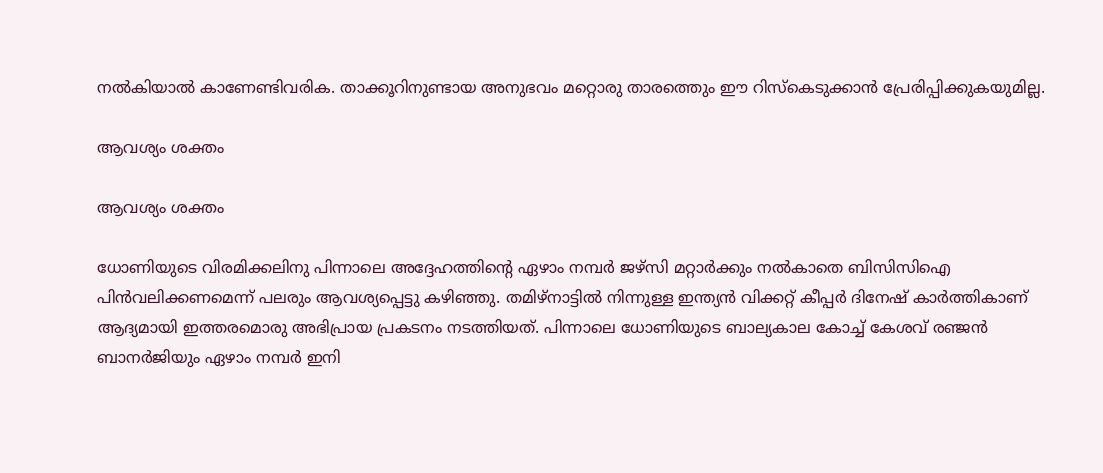നല്‍കിയാല്‍ കാണേണ്ടിവരിക. താക്കൂറിനുണ്ടായ അനുഭവം മറ്റൊരു താരത്തെും ഈ റിസ്‌കെടുക്കാന്‍ പ്രേരിപ്പിക്കുകയുമില്ല.

ആവശ്യം ശക്തം

ആവശ്യം ശക്തം

ധോണിയുടെ വിരമിക്കലിനു പിന്നാലെ അദ്ദേഹത്തിന്റെ ഏഴാം നമ്പര്‍ ജഴ്‌സി മറ്റാര്‍ക്കും നല്‍കാതെ ബിസിസിഐ പിന്‍വലിക്കണമെന്ന് പലരും ആവശ്യപ്പെട്ടു കഴിഞ്ഞു. തമിഴ്‌നാട്ടില്‍ നിന്നുള്ള ഇന്ത്യന്‍ വിക്കറ്റ് കീപ്പര്‍ ദിനേഷ് കാര്‍ത്തികാണ് ആദ്യമായി ഇത്തരമൊരു അഭിപ്രായ പ്രകടനം നടത്തിയത്. പിന്നാലെ ധോണിയുടെ ബാല്യകാല കോച്ച് കേശവ് രഞ്ജന്‍ ബാനര്‍ജിയും ഏഴാം നമ്പര്‍ ഇനി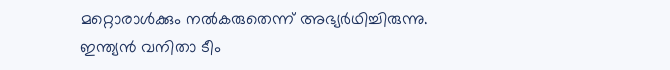മറ്റൊരാള്‍ക്കും നല്‍കരുതെന്ന് അഭ്യര്‍ഥിച്ചിരുന്നു.
ഇന്ത്യന്‍ വനിതാ ടീം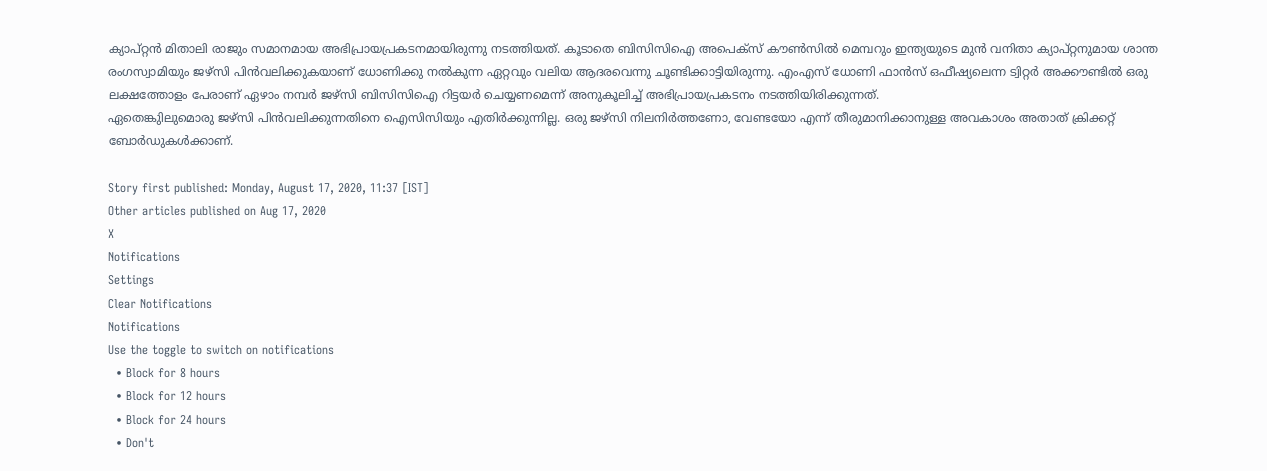ക്യാപ്റ്റന്‍ മിതാലി രാജും സമാനമായ അഭിപ്രായപ്രകടനമായിരുന്നു നടത്തിയത്. കൂടാതെ ബിസിസിഐ അപെക്‌സ് കൗണ്‍സില്‍ മെമ്പറും ഇന്ത്യയുടെ മുന്‍ വനിതാ ക്യാപ്റ്റനുമായ ശാന്ത രംഗസ്വാമിയും ജഴ്‌സി പിന്‍വലിക്കുകയാണ് ധോണിക്കു നല്‍കുന്ന ഏറ്റവും വലിയ ആദരവെന്നു ചൂണ്ടിക്കാട്ടിയിരുന്നു. എംഎസ് ധോണി ഫാന്‍സ് ഒഫീഷ്യലെന്ന ട്വിറ്റര്‍ അക്കൗണ്ടില്‍ ഒരു ലക്ഷത്തോളം പേരാണ് ഏഴാം നമ്പര്‍ ജഴ്‌സി ബിസിസിഐ റിട്ടയര്‍ ചെയ്യണമെന്ന് അനുകൂലിച്ച് അഭിപ്രായപ്രകടനം നടത്തിയിരിക്കുന്നത്.
ഏതെങ്കുിലുമൊരു ജഴ്സി പിന്‍വലിക്കുന്നതിനെ ഐസിസിയും എതിര്‍ക്കുന്നില്ല. ഒരു ജഴ്സി നിലനിര്‍ത്തണോ, വേണ്ടയോ എന്ന് തീരുമാനിക്കാനുള്ള അവകാശം അതാത് ക്രിക്കറ്റ് ബോര്‍ഡുകള്‍ക്കാണ്.

Story first published: Monday, August 17, 2020, 11:37 [IST]
Other articles published on Aug 17, 2020
X
Notifications
Settings
Clear Notifications
Notifications
Use the toggle to switch on notifications
  • Block for 8 hours
  • Block for 12 hours
  • Block for 24 hours
  • Don't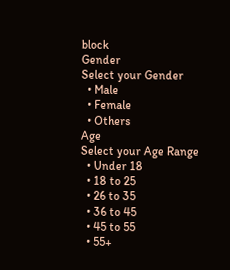block
Gender
Select your Gender
  • Male
  • Female
  • Others
Age
Select your Age Range
  • Under 18
  • 18 to 25
  • 26 to 35
  • 36 to 45
  • 45 to 55
  • 55+